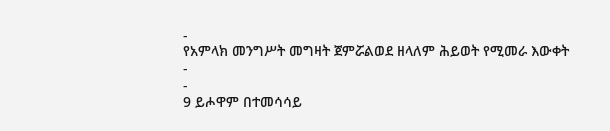-
የአምላክ መንግሥት መግዛት ጀምሯልወደ ዘላለም ሕይወት የሚመራ እውቀት
-
-
9 ይሖዋም በተመሳሳይ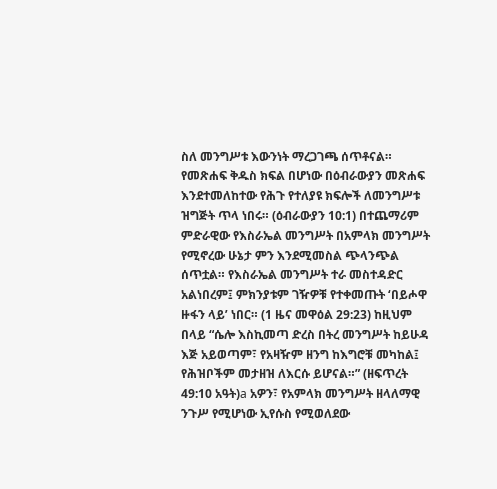ስለ መንግሥቱ እውንነት ማረጋገጫ ሰጥቶናል። የመጽሐፍ ቅዱስ ክፍል በሆነው በዕብራውያን መጽሐፍ እንደተመለከተው የሕጉ የተለያዩ ክፍሎች ለመንግሥቱ ዝግጅት ጥላ ነበሩ። (ዕብራውያን 10:1) በተጨማሪም ምድራዊው የእስራኤል መንግሥት በአምላክ መንግሥት የሚኖረው ሁኔታ ምን እንደሚመስል ጭላንጭል ሰጥቷል። የእስራኤል መንግሥት ተራ መስተዳድር አልነበረም፤ ምክንያቱም ገዥዎቹ የተቀመጡት ‘በይሖዋ ዙፋን ላይ’ ነበር። (1 ዜና መዋዕል 29:23) ከዚህም በላይ “ሴሎ እስኪመጣ ድረስ በትረ መንግሥት ከይሁዳ እጅ አይወጣም፣ የአዛዥም ዘንግ ከእግሮቹ መካከል፤ የሕዝቦችም መታዘዝ ለእርሱ ይሆናል።” (ዘፍጥረት 49:10 አዓት)a አዎን፣ የአምላክ መንግሥት ዘላለማዊ ንጉሥ የሚሆነው ኢየሱስ የሚወለደው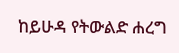ከይሁዳ የትውልድ ሐረግ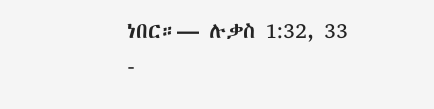ነበር።— ሉቃስ 1:32, 33
-